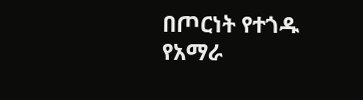በጦርነት የተጎዱ የአማራ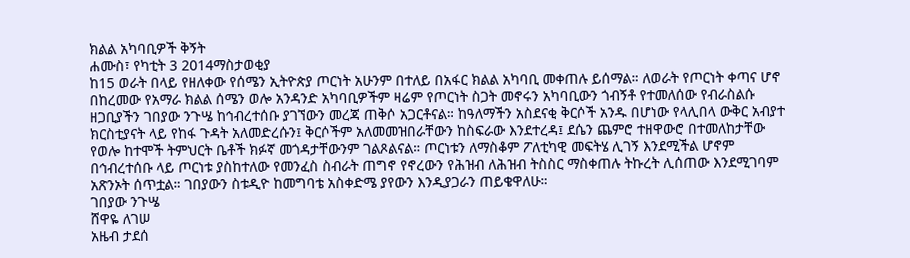ክልል አካባቢዎች ቅኝት
ሐሙስ፣ የካቲት 3 2014ማስታወቂያ
ከ15 ወራት በላይ የዘለቀው የሰሜን ኢትዮጵያ ጦርነት አሁንም በተለይ በአፋር ክልል አካባቢ መቀጠሉ ይሰማል። ለወራት የጦርነት ቀጣና ሆኖ በከረመው የአማራ ክልል ሰሜን ወሎ አንዳንድ አካባቢዎችም ዛሬም የጦርነት ስጋት መኖሩን አካባቢውን ጎብኝቶ የተመለሰው የብራስልሱ ዘጋቢያችን ገበያው ንጉሤ ከኅብረተሰቡ ያገኘውን መረጃ ጠቅሶ አጋርቶናል። ከዓለማችን አስደናቂ ቅርሶች አንዱ በሆነው የላሊበላ ውቅር አብያተ ክርስቲያናት ላይ የከፋ ጉዳት አለመድረሱን፤ ቅርሶችም አለመመዝበራቸውን ከስፍራው እንደተረዳ፤ ደሴን ጨምሮ ተዘዋውሮ በተመለከታቸው የወሎ ከተሞች ትምህርት ቤቶች ክፉኛ መጎዳታቸውንም ገልጾልናል። ጦርነቱን ለማስቆም ፖለቲካዊ መፍትሄ ሊገኝ እንደሚችል ሆኖም በኅብረተሰቡ ላይ ጦርነቱ ያስከተለው የመንፈስ ስብራት ጠግኖ የኖረውን የሕዝብ ለሕዝብ ትስስር ማስቀጠሉ ትኩረት ሊሰጠው እንደሚገባም አጽንኦት ሰጥቷል። ገበያውን ስቱዲዮ ከመግባቴ አስቀድሜ ያየውን እንዲያጋራን ጠይቄዋለሁ።
ገበያው ንጉሤ
ሸዋዬ ለገሠ
አዜብ ታደሰ